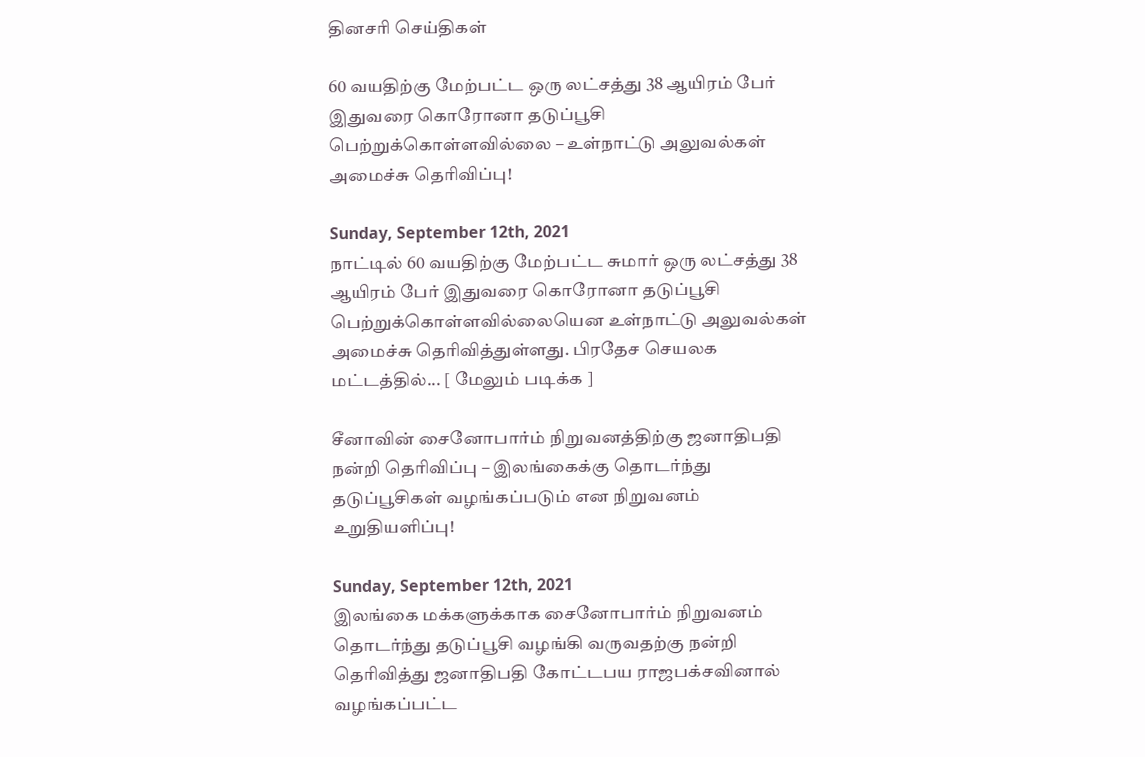தினசரி செய்திகள்

60 வயதிற்கு மேற்பட்ட ஒரு லட்சத்து 38 ஆயிரம் பேர் இதுவரை கொரோனா தடுப்பூசி பெற்றுக்கொள்ளவில்லை – உள்நாட்டு அலுவல்கள் அமைச்சு தெரிவிப்பு!

Sunday, September 12th, 2021
நாட்டில் 60 வயதிற்கு மேற்பட்ட சுமார் ஒரு லட்சத்து 38 ஆயிரம் பேர் இதுவரை கொரோனா தடுப்பூசி பெற்றுக்கொள்ளவில்லையென உள்நாட்டு அலுவல்கள் அமைச்சு தெரிவித்துள்ளது. பிரதேச செயலக மட்டத்தில்... [ மேலும் படிக்க ]

சீனாவின் சைனோபார்ம் நிறுவனத்திற்கு ஜனாதிபதி நன்றி தெரிவிப்பு – இலங்கைக்கு தொடர்ந்து தடுப்பூசிகள் வழங்கப்படும் என நிறுவனம் உறுதியளிப்பு!

Sunday, September 12th, 2021
இலங்கை மக்களுக்காக சைனோபார்ம் நிறுவனம் தொடர்ந்து தடுப்பூசி வழங்கி வருவதற்கு நன்றி தெரிவித்து ஜனாதிபதி கோட்டபய ராஜபக்சவினால் வழங்கப்பட்ட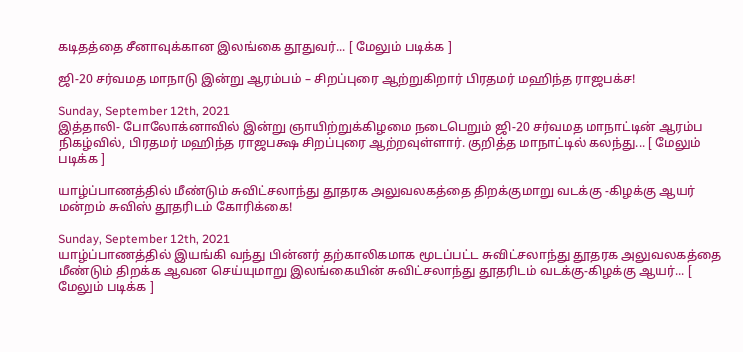கடிதத்தை சீனாவுக்கான இலங்கை தூதுவர்... [ மேலும் படிக்க ]

ஜி-20 சர்வமத மாநாடு இன்று ஆரம்பம் – சிறப்புரை ஆற்றுகிறார் பிரதமர் மஹிந்த ராஜபக்ச!

Sunday, September 12th, 2021
இத்தாலி- போலோக்னாவில் இன்று ஞாயிற்றுக்கிழமை நடைபெறும் ஜி-20 சர்வமத மாநாட்டின் ஆரம்ப நிகழ்வில், பிரதமர் மஹிந்த ராஜபக்ஷ சிறப்புரை ஆற்றவுள்ளார். குறித்த மாநாட்டில் கலந்து... [ மேலும் படிக்க ]

யாழ்ப்பாணத்தில் மீண்டும் சுவிட்சலாந்து தூதரக அலுவலகத்தை திறக்குமாறு வடக்கு -கிழக்கு ஆயர் மன்றம் சுவிஸ் தூதரிடம் கோரிக்கை!

Sunday, September 12th, 2021
யாழ்ப்பாணத்தில் இயங்கி வந்து பின்னர் தற்காலிகமாக மூடப்பட்ட சுவிட்சலாந்து தூதரக அலுவலகத்தை மீண்டும் திறக்க ஆவன செய்யுமாறு இலங்கையின் சுவிட்சலாந்து தூதரிடம் வடக்கு-கிழக்கு ஆயர்... [ மேலும் படிக்க ]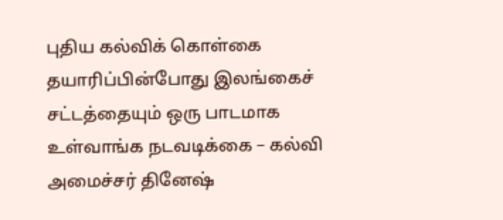புதிய கல்விக் கொள்கை தயாரிப்பின்போது இலங்கைச் சட்டத்தையும் ஒரு பாடமாக உள்வாங்க நடவடிக்கை – கல்வி அமைச்சர் தினேஷ்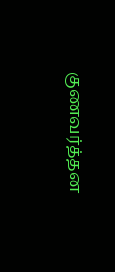குணவர்த்தன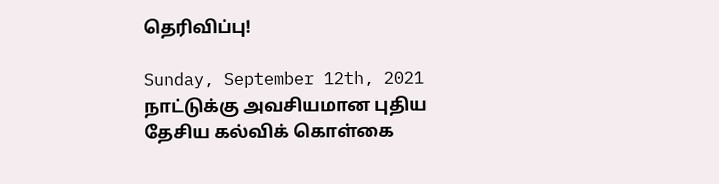தெரிவிப்பு!

Sunday, September 12th, 2021
நாட்டுக்கு அவசியமான புதிய தேசிய கல்விக் கொள்கை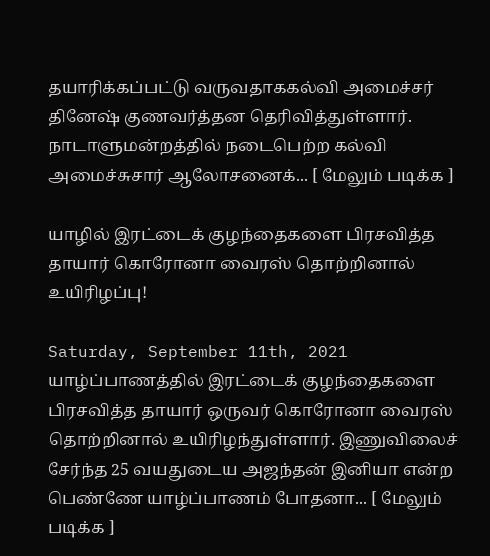தயாரிக்கப்பட்டு வருவதாககல்வி அமைச்சர் தினேஷ் குணவர்த்தன தெரிவித்துள்ளார். நாடாளுமன்றத்தில் நடைபெற்ற கல்வி அமைச்சுசார் ஆலோசனைக்... [ மேலும் படிக்க ]

யாழில் இரட்டைக் குழந்தைகளை பிரசவித்த தாயார் கொரோனா வைரஸ் தொற்றினால் உயிரிழப்பு!

Saturday, September 11th, 2021
யாழ்ப்பாணத்தில் இரட்டைக் குழந்தைகளை பிரசவித்த தாயார் ஒருவர் கொரோனா வைரஸ் தொற்றினால் உயிரிழந்துள்ளார். இணுவிலைச் சேர்ந்த 25 வயதுடைய அஜந்தன் இனியா என்ற பெண்ணே யாழ்ப்பாணம் போதனா... [ மேலும் படிக்க ]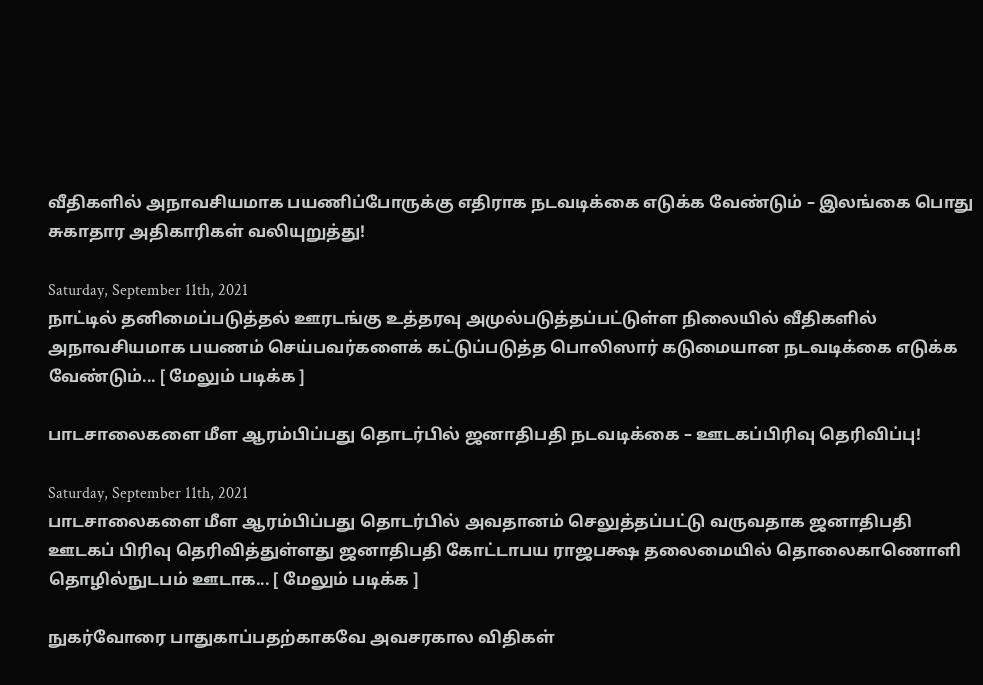வீதிகளில் அநாவசியமாக பயணிப்போருக்கு எதிராக நடவடிக்கை எடுக்க வேண்டும் – இலங்கை பொது சுகாதார அதிகாரிகள் வலியுறுத்து!

Saturday, September 11th, 2021
நாட்டில் தனிமைப்படுத்தல் ஊரடங்கு உத்தரவு அமுல்படுத்தப்பட்டுள்ள நிலையில் வீதிகளில் அநாவசியமாக பயணம் செய்பவர்களைக் கட்டுப்படுத்த பொலிஸார் கடுமையான நடவடிக்கை எடுக்க வேண்டும்... [ மேலும் படிக்க ]

பாடசாலைகளை மீள ஆரம்பிப்பது தொடர்பில் ஜனாதிபதி நடவடிக்கை – ஊடகப்பிரிவு தெரிவிப்பு!

Saturday, September 11th, 2021
பாடசாலைகளை மீள ஆரம்பிப்பது தொடர்பில் அவதானம் செலுத்தப்பட்டு வருவதாக ஜனாதிபதி ஊடகப் பிரிவு தெரிவித்துள்ளது ஜனாதிபதி கோட்டாபய ராஜபக்ஷ தலைமையில் தொலைகாணொளி தொழில்நுடபம் ஊடாக... [ மேலும் படிக்க ]

நுகர்வோரை பாதுகாப்பதற்காகவே அவசரகால விதிகள்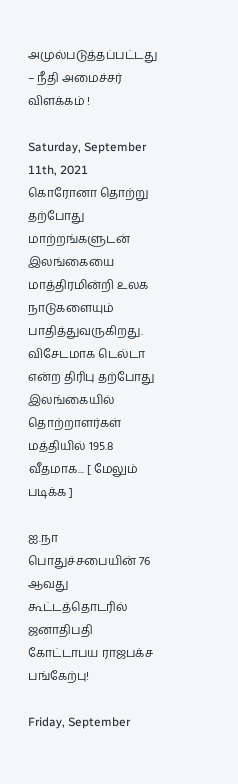அமுல்படுத்தப்பட்டது – நீதி அமைச்சர் விளக்கம் !

Saturday, September 11th, 2021
கொரோனா தொற்று தற்போது மாற்றங்களுடன் இலங்கையை மாத்திரமின்றி உலக நாடுகளையும் பாதித்துவருகிறது. விசேடமாக டெல்டா என்ற திரிபு தற்போது இலங்கையில் தொற்றாளர்கள் மத்தியில் 195.8 வீதமாக... [ மேலும் படிக்க ]

ஐ.நா பொதுச்சபையின் 76 ஆவது கூட்டத்தொடரில் ஜனாதிபதி கோட்டாபய ராஜபக்ச பங்கேற்பு!

Friday, September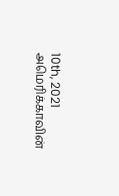10th, 2021
அமெரிக்காவின்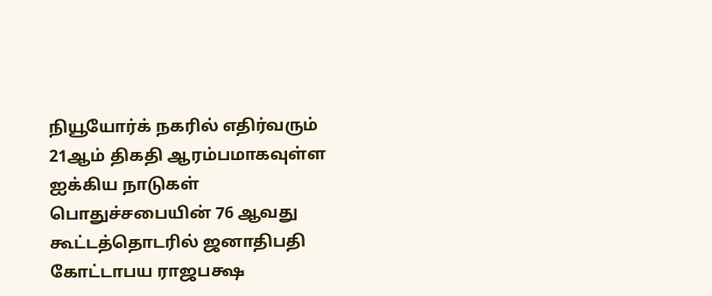நியூயோர்க் நகரில் எதிர்வரும் 21ஆம் திகதி ஆரம்பமாகவுள்ள ஐக்கிய நாடுகள் பொதுச்சபையின் 76 ஆவது கூட்டத்தொடரில் ஜனாதிபதி கோட்டாபய ராஜபக்ஷ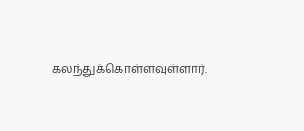கலந்துக்கொள்ளவுள்ளார்.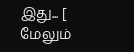இது... [ மேலும்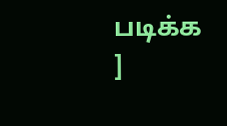படிக்க ]